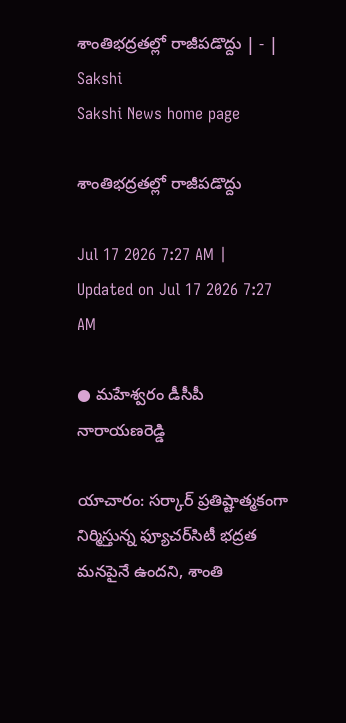శాంతిభద్రతల్లో రాజీపడొద్దు | - | Sakshi
Sakshi News home page

శాంతిభద్రతల్లో రాజీపడొద్దు

Jul 17 2026 7:27 AM | Updated on Jul 17 2026 7:27 AM

● మహేశ్వరం డీసీపీ నారాయణరెడ్డి

యాచారం: సర్కార్‌ ప్రతిష్టాత్మకంగా నిర్మిస్తున్న ఫ్యూచర్‌సిటీ భద్రత మనపైనే ఉందని, శాంతి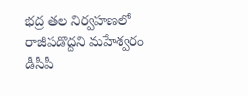భద్ర తల నిర్వహణలో రాజీపడొద్దని మహేశ్వరం డీసీపీ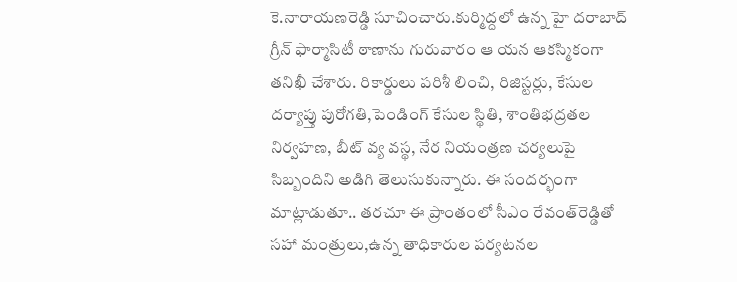కె.నారాయణరెడ్డి సూచించారు.కుర్మిద్దలో ఉన్న హై దరాబాద్‌ గ్రీన్‌ ఫార్మాసిటీ ఠాణాను గురువారం ఆ యన ఆకస్మికంగా తనిఖీ చేశారు. రికార్డులు పరిశీ లించి, రిజిస్టర్లు, కేసుల దర్యాప్తు పురోగతి,పెండింగ్‌ కేసుల స్థితి, శాంతిభద్రతల నిర్వహణ, బీట్‌ వ్య వస్థ, నేర నియంత్రణ చర్యలుపై సిబ్బందిని అడిగి తెలుసుకున్నారు. ఈ సందర్భంగా మాట్లాడుతూ.. తరచూ ఈ ప్రాంతంలో సీఎం రేవంత్‌రెడ్డితో సహా మంత్రులు,ఉన్న తాధికారుల పర్యటనల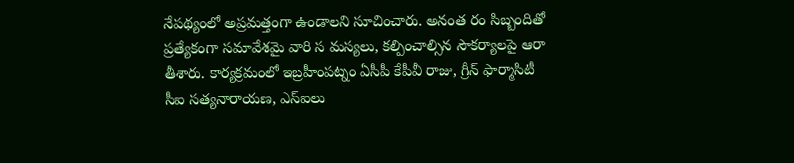నేపథ్యంలో అప్రమత్తంగా ఉండాలని సూచించారు. అనంత రం సిబ్బందితో ప్రత్యేకంగా సమావేశమై వారి స మస్యలు, కల్పించాల్సిన సౌకర్యాలపై ఆరా తీశారు. కార్యక్రమంలో ఇబ్రహీంపట్నం ఏసీపీ కేపీవీ రాజు, గ్రీన్‌ ఫార్మాసిటీ సీఐ సత్యనారాయణ, ఎస్‌ఐలు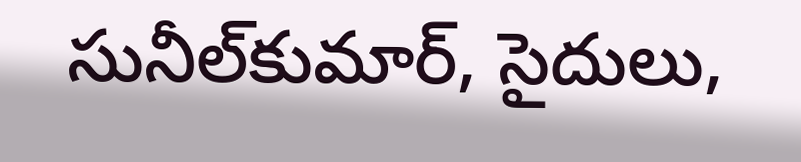సునీల్‌కుమార్‌, సైదులు,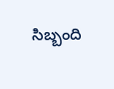సిబ్బంది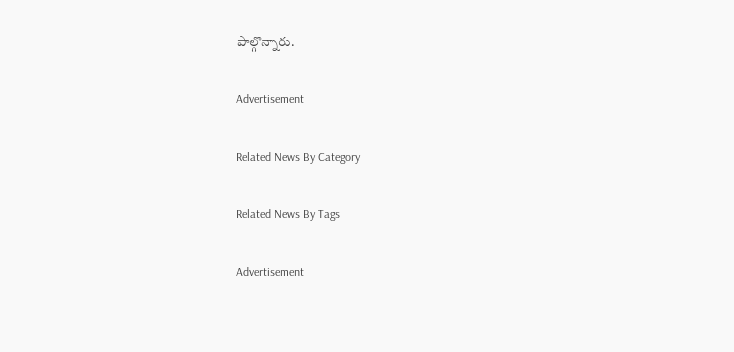పాల్గొన్నారు.

Advertisement

Related News By Category

Related News By Tags

Advertisement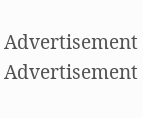Advertisement
Advertisement